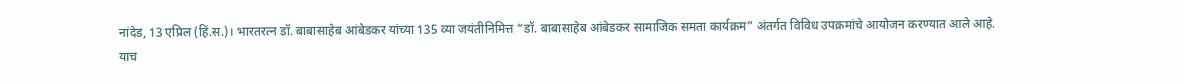नांदेड, 13 एप्रिल (हिं.स.)। भारतरत्न डॉ. बाबासाहेब आंबेडकर यांच्या 135 व्या जयंतीनिमित्त “डॉ. बाबासाहेब आंबेडकर सामाजिक समता कार्यक्रम” अंतर्गत विविध उपक्रमांचे आयोजन करण्यात आले आहे.
याच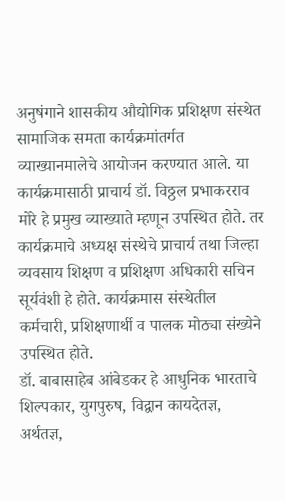अनुषंगाने शासकीय औद्योगिक प्रशिक्षण संस्थेत सामाजिक समता कार्यक्रमांतर्गत व्याख्यानमालेचे आयोजन करण्यात आले. या कार्यक्रमासाठी प्राचार्य डॉ. विठ्ठल प्रभाकरराव मोरे हे प्रमुख व्याख्याते म्हणून उपस्थित होते. तर कार्यक्रमाचे अध्यक्ष संस्थेचे प्राचार्य तथा जिल्हा व्यवसाय शिक्षण व प्रशिक्षण अधिकारी सचिन सूर्यवंशी हे होते. कार्यक्रमास संस्थेतील कर्मचारी, प्रशिक्षणार्थी व पालक मोठ्या संख्येने उपस्थित होते.
डॉ. बाबासाहेब आंबेडकर हे आधुनिक भारताचे शिल्पकार, युगपुरुष, विद्वान कायदेतज्ञ, अर्थतज्ञ,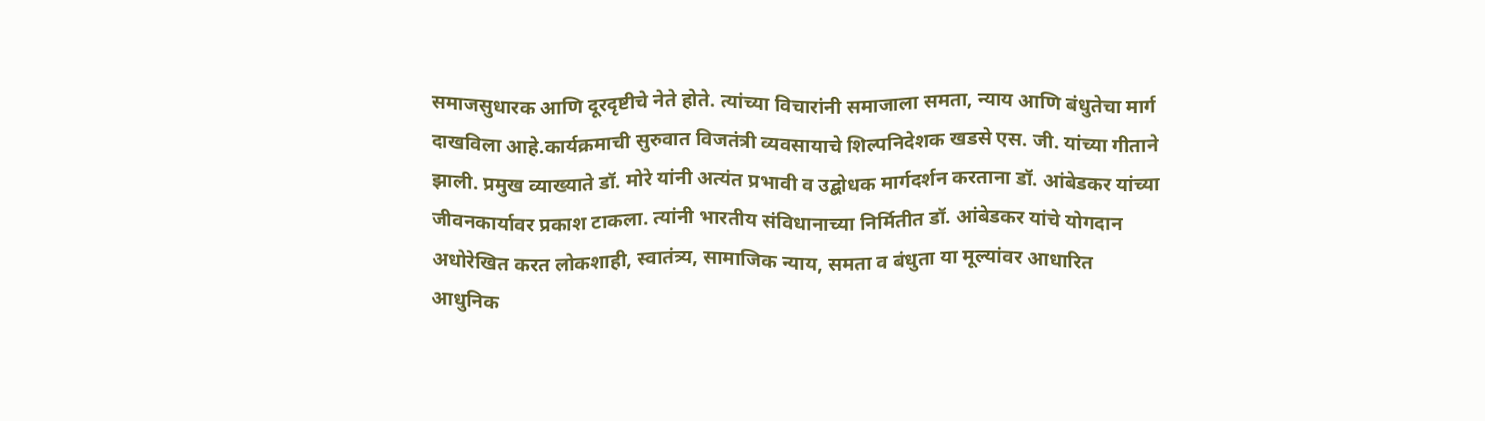समाजसुधारक आणि दूरदृष्टीचे नेते होते. त्यांच्या विचारांनी समाजाला समता, न्याय आणि बंधुतेचा मार्ग दाखविला आहे.कार्यक्रमाची सुरुवात विजतंत्री व्यवसायाचे शिल्पनिदेशक खडसे एस. जी. यांच्या गीताने झाली. प्रमुख व्याख्याते डॉ. मोरे यांनी अत्यंत प्रभावी व उद्बोधक मार्गदर्शन करताना डॉ. आंबेडकर यांच्या जीवनकार्यावर प्रकाश टाकला. त्यांनी भारतीय संविधानाच्या निर्मितीत डॉ. आंबेडकर यांचे योगदान अधोरेखित करत लोकशाही, स्वातंत्र्य, सामाजिक न्याय, समता व बंधुता या मूल्यांवर आधारित आधुनिक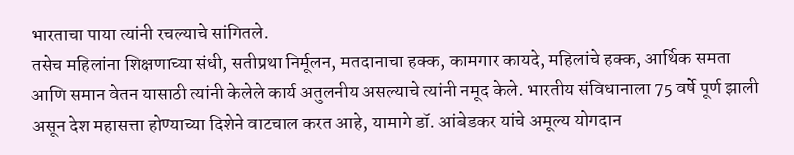भारताचा पाया त्यांनी रचल्याचे सांगितले.
तसेच महिलांना शिक्षणाच्या संधी, सतीप्रथा निर्मूलन, मतदानाचा हक्क, कामगार कायदे, महिलांचे हक्क, आर्थिक समता आणि समान वेतन यासाठी त्यांनी केलेले कार्य अतुलनीय असल्याचे त्यांनी नमूद केले. भारतीय संविधानाला 75 वर्षे पूर्ण झाली असून देश महासत्ता होण्याच्या दिशेने वाटचाल करत आहे, यामागे डॉ. आंबेडकर यांचे अमूल्य योगदान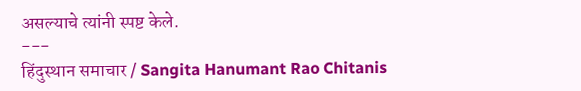असल्याचे त्यांनी स्पष्ट केले.
---
हिंदुस्थान समाचार / Sangita Hanumant Rao Chitanis